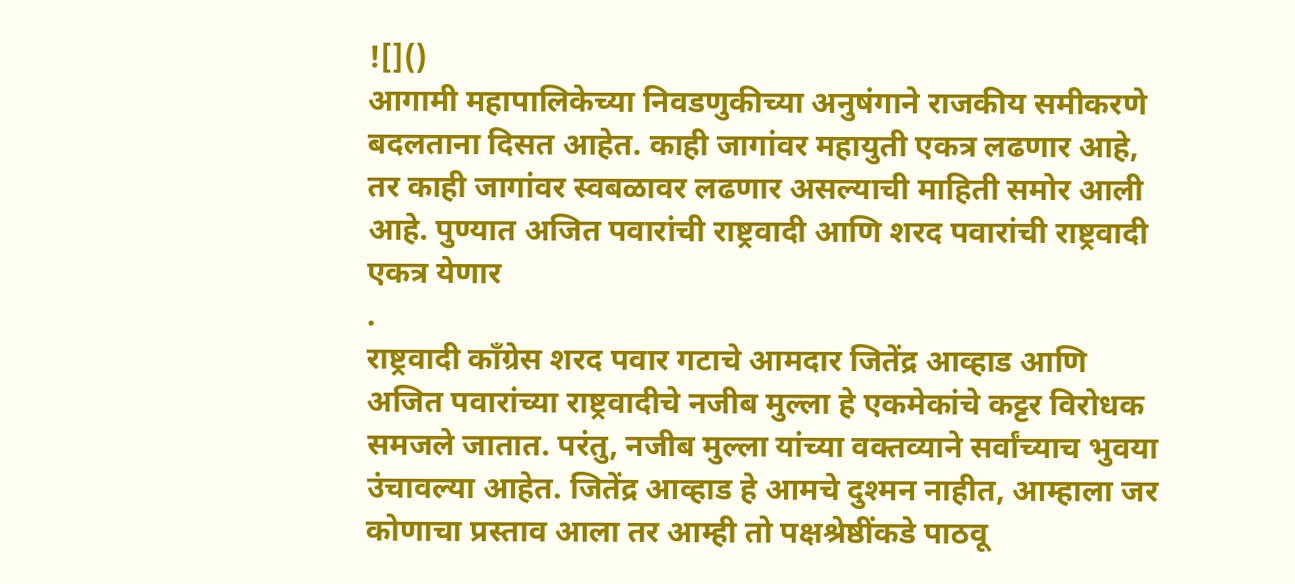![]()
आगामी महापालिकेच्या निवडणुकीच्या अनुषंगाने राजकीय समीकरणे बदलताना दिसत आहेत. काही जागांवर महायुती एकत्र लढणार आहे, तर काही जागांवर स्वबळावर लढणार असल्याची माहिती समोर आली आहे. पुण्यात अजित पवारांची राष्ट्रवादी आणि शरद पवारांची राष्ट्रवादी एकत्र येणार
.
राष्ट्रवादी कॉंग्रेस शरद पवार गटाचे आमदार जितेंद्र आव्हाड आणि अजित पवारांच्या राष्ट्रवादीचे नजीब मुल्ला हे एकमेकांचे कट्टर विरोधक समजले जातात. परंतु, नजीब मुल्ला यांच्या वक्तव्याने सर्वांच्याच भुवया उंचावल्या आहेत. जितेंद्र आव्हाड हे आमचे दुश्मन नाहीत, आम्हाला जर कोणाचा प्रस्ताव आला तर आम्ही तो पक्षश्रेष्ठींकडे पाठवू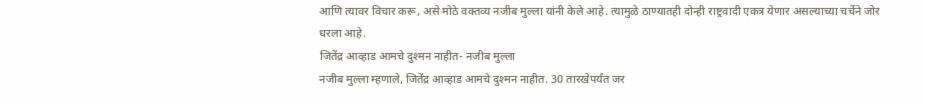आणि त्यावर विचार करू, असे मोठे वक्तव्य नजीब मुल्ला यांनी केले आहे. त्यामुळे ठाण्यातही दोन्ही राष्ट्रवादी एकत्र येणार असल्याच्या चर्चेने जोर धरला आहे.
जितेंद्र आव्हाड आमचे दुश्मन नाहीत- नजीब मुल्ला
नजीब मुल्ला म्हणाले, जितेंद्र आव्हाड आमचे दुश्मन नाहीत. 30 तारखेपर्यंत जर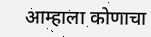आम्हाला कोणाचा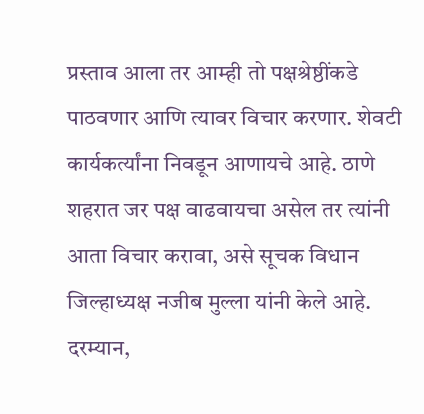प्रस्ताव आला तर आम्ही तो पक्षश्रेष्ठींकडे पाठवणार आणि त्यावर विचार करणार. शेवटी कार्यकर्त्यांना निवडून आणायचे आहे. ठाणे शहरात जर पक्ष वाढवायचा असेल तर त्यांनी आता विचार करावा, असे सूचक विधान जिल्हाध्यक्ष नजीब मुल्ला यांनी केले आहे. दरम्यान,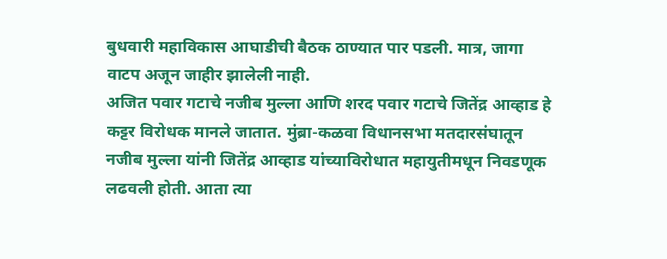बुधवारी महाविकास आघाडीची बैठक ठाण्यात पार पडली. मात्र, जागा वाटप अजून जाहीर झालेली नाही.
अजित पवार गटाचे नजीब मुल्ला आणि शरद पवार गटाचे जितेंद्र आव्हाड हे कट्टर विरोधक मानले जातात. मुंब्रा-कळवा विधानसभा मतदारसंघातून नजीब मुल्ला यांनी जितेंद्र आव्हाड यांच्याविरोधात महायुतीमधून निवडणूक लढवली होती. आता त्या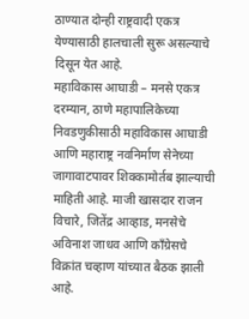ठाण्यात दोन्ही राष्ट्रवादी एकत्र येण्यासाठी हालचाली सुरू असल्याचे दिसून येत आहे.
महाविकास आघाडी – मनसे एकत्र
दरम्यान, ठाणे महापालिकेच्या निवडणुकीसाठी महाविकास आघाडी आणि महाराष्ट्र नवनिर्माण सेनेच्या जागावाटपावर शिक्कामोर्तब झाल्याची माहिती आहे. माजी खासदार राजन विचारे, जितेंद्र आव्हाड, मनसेचे अविनाश जाधव आणि कॉंग्रेसचे विक्रांत चव्हाण यांच्यात बैठक झाली आहे.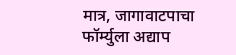मात्र, जागावाटपाचा फॉर्म्युला अद्याप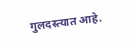गुलदस्त्यात आहे.